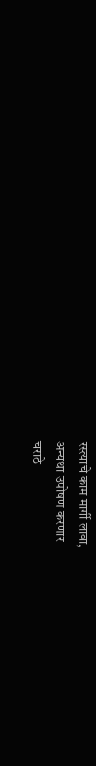रस्त्याचे काम मार्गी लावा,
अन्यथा उपोषण करणार
चराठे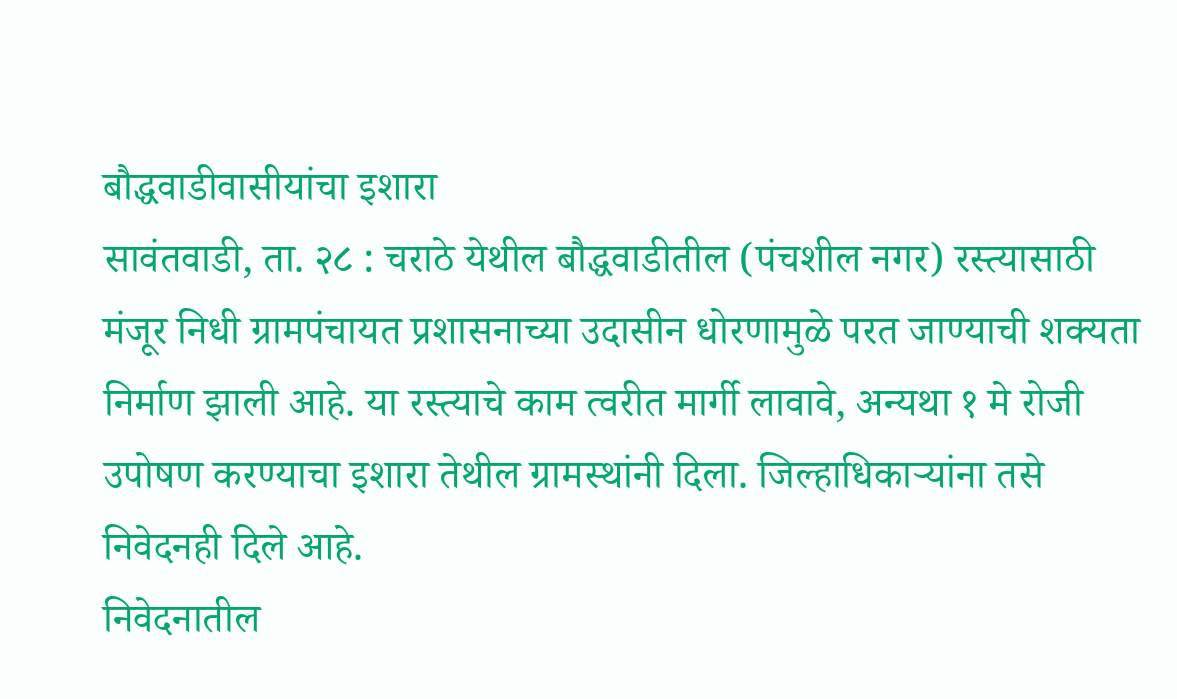बौद्धवाडीवासीयांचा इशारा
सावंतवाडी, ता. २८ : चराठे येथील बौद्धवाडीतील (पंचशील नगर) रस्त्यासाठी मंजूर निधी ग्रामपंचायत प्रशासनाच्या उदासीन धोरणामुळे परत जाण्याची शक्यता निर्माण झाली आहे. या रस्त्याचे काम त्वरीत मार्गी लावावे, अन्यथा १ मे रोजी उपोषण करण्याचा इशारा तेथील ग्रामस्थांनी दिला. जिल्हाधिकाऱ्यांना तसे निवेदनही दिले आहे.
निवेदनातील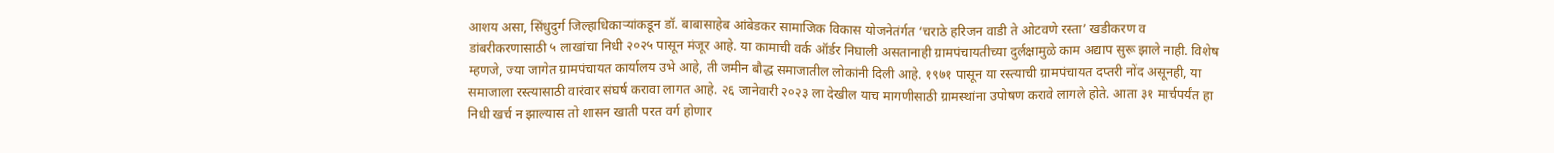आशय असा, सिंधुदुर्ग जिल्हाधिकाऱ्यांकडून डॉ. बाबासाहेब आंबेडकर सामाजिक विकास योजनेतंर्गत ‘चराठे हरिजन वाडी ते ओटवणे रस्ता’ खडीकरण व डांबरीकरणासाठी ५ लाखांचा निधी २०२५ पासून मंजूर आहे. या कामाची वर्क ऑर्डर निघाली असतानाही ग्रामपंचायतीच्या दुर्लक्षामुळे काम अद्याप सुरू झाले नाही. विशेष म्हणजे, ज्या जागेत ग्रामपंचायत कार्यालय उभे आहे, ती जमीन बौद्ध समाजातील लोकांनी दिली आहे. १९७१ पासून या रस्त्याची ग्रामपंचायत दप्तरी नोंद असूनही, या समाजाला रस्त्यासाठी वारंवार संघर्ष करावा लागत आहे. २६ जानेवारी २०२३ ला देखील याच मागणीसाठी ग्रामस्थांना उपोषण करावे लागले होते. आता ३१ मार्चपर्यंत हा निधी खर्च न झाल्यास तो शासन खाती परत वर्ग होणार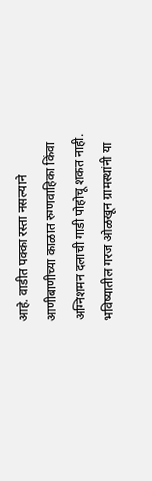आहे. वाडीत पक्का रस्ता नसल्याने आणीबाणीच्या काळात रुग्णवाहिका किंवा अग्निशमन दलाची गाडी पोहोचू शकत नाही. भविष्यातील गरज ओळखून ग्रामस्थांनी या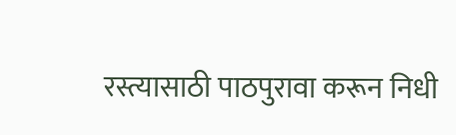रस्त्यासाठी पाठपुरावा करून निधी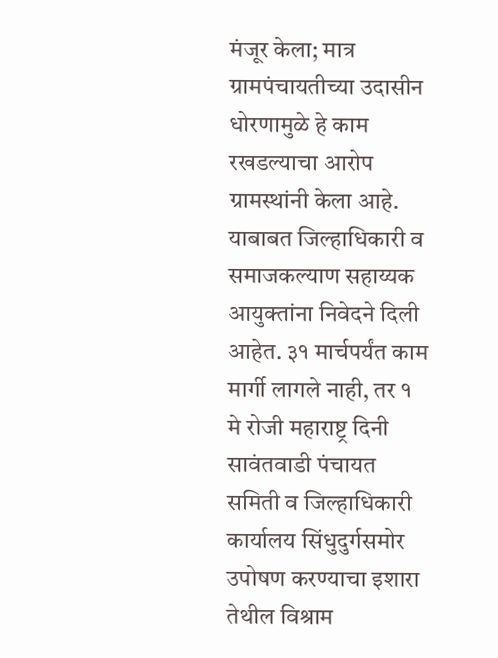मंजूर केला; मात्र ग्रामपंचायतीच्या उदासीन धोरणामुळे हे काम रखडल्याचा आरोप ग्रामस्थांनी केला आहे. याबाबत जिल्हाधिकारी व समाजकल्याण सहाय्यक आयुक्तांना निवेदने दिली आहेत. ३१ मार्चपर्यंत काम मार्गी लागले नाही, तर १ मे रोजी महाराष्ट्र दिनी सावंतवाडी पंचायत समिती व जिल्हाधिकारी कार्यालय सिंधुदुर्गसमोर उपोषण करण्याचा इशारा तेथील विश्राम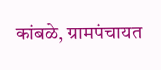कांबळे, ग्रामपंचायत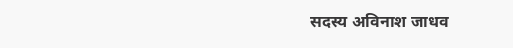सदस्य अविनाश जाधव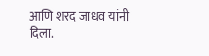आणि शरद जाधव यांनी दिला.